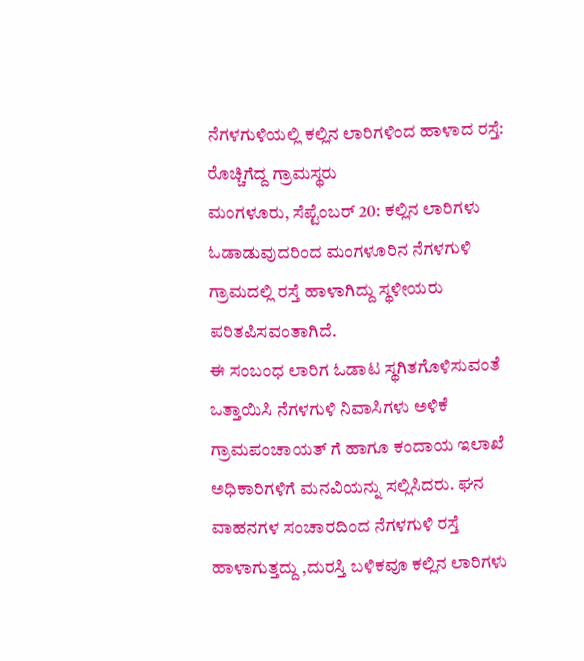ನೆಗಳಗುಳಿಯಲ್ಲಿ ಕಲ್ಲಿನ ಲಾರಿಗಳಿಂದ ಹಾಳಾದ ರಸ್ತೆ: ರೊಚ್ಚಿಗೆದ್ದ ಗ್ರಾಮಸ್ಥರು
ಮಂಗಳೂರು, ಸೆಪ್ಟೆಂಬರ್ 20: ಕಲ್ಲಿನ ಲಾರಿಗಳು ಓಡಾಡುವುದರಿಂದ ಮಂಗಳೂರಿನ ನೆಗಳಗುಳಿ ಗ್ರಾಮದಲ್ಲಿ ರಸ್ತೆ ಹಾಳಾಗಿದ್ದು ಸ್ಥಳೀಯರು ಪರಿತಪಿಸವಂತಾಗಿದೆ.
ಈ ಸಂಬಂಧ ಲಾರಿಗ ಓಡಾಟ ಸ್ಥಗಿತಗೊಳಿಸುವಂತೆ ಒತ್ತಾಯಿಸಿ ನೆಗಳಗುಳಿ ನಿವಾಸಿಗಳು ಅಳಿಕೆ ಗ್ರಾಮಪಂಚಾಯತ್ ಗೆ ಹಾಗೂ ಕಂದಾಯ ಇಲಾಖೆ ಅಧಿಕಾರಿಗಳಿಗೆ ಮನವಿಯನ್ನು ಸಲ್ಲಿಸಿದರು. ಘನ ವಾಹನಗಳ ಸಂಚಾರದಿಂದ ನೆಗಳಗುಳಿ ರಸ್ತೆ ಹಾಳಾಗುತ್ತದ್ದು ,ದುರಸ್ತಿ ಬಳಿಕವೂ ಕಲ್ಲಿನ ಲಾರಿಗಳು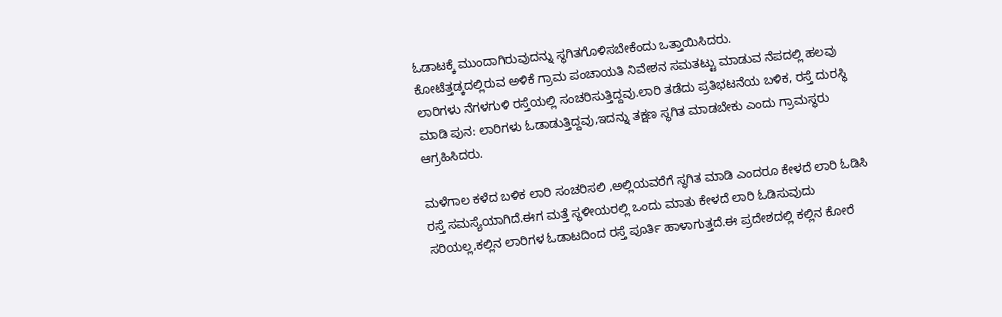ಓಡಾಟಕ್ಕೆ ಮುಂದಾಗಿರುವುದನ್ನು ಸ್ಥಗಿತಗೊಳಿಸಬೇಕೆಂದು ಒತ್ತಾಯಿಸಿದರು.
ಕೋಟೆತ್ತಡ್ಕದಲ್ಲಿರುವ ಅಳಿಕೆ ಗ್ರಾಮ ಪಂಚಾಯತಿ ನಿವೇಶನ ಸಮತಟ್ಟು ಮಾಡುವ ನೆಪದಲ್ಲಿ ಹಲವು ಲಾರಿಗಳು ನೆಗಳಗುಳಿ ರಸ್ತೆಯಲ್ಲಿ ಸಂಚರಿಸುತ್ತಿದ್ದವು.ಲಾರಿ ತಡೆದು ಪ್ರತಿಭಟನೆಯ ಬಳಿಕ, ರಸ್ತೆ ದುರಸ್ಥಿ ಮಾಡಿ ಪುನ: ಲಾರಿಗಳು ಓಡಾಡುತ್ತಿದ್ದವು,ಇದನ್ನು ತಕ್ಷಣ ಸ್ಥಗಿತ ಮಾಡಬೇಕು ಎಂದು ಗ್ರಾಮಸ್ಥರು ಆಗ್ರಹಿಸಿದರು.

ಮಳೆಗಾಲ ಕಳೆದ ಬಳಿಕ ಲಾರಿ ಸಂಚರಿಸಲಿ ,ಅಲ್ಲಿಯವರೆಗೆ ಸ್ಥಗಿತ ಮಾಡಿ ಎಂದರೂ ಕೇಳದೆ ಲಾರಿ ಓಡಿಸಿ ರಸ್ತೆ ಸಮಸ್ಯೆಯಾಗಿದೆ.ಈಗ ಮತ್ತೆ ಸ್ಥಳೀಯರಲ್ಲಿ ಒಂದು ಮಾತು ಕೇಳದೆ ಲಾರಿ ಓಡಿಸುವುದು ಸರಿಯಲ್ಲ,ಕಲ್ಲಿನ ಲಾರಿಗಳ ಓಡಾಟದಿಂದ ರಸ್ತೆ ಪೂರ್ತಿ ಹಾಳಾಗುತ್ತದೆ.ಈ ಪ್ರದೇಶದಲ್ಲಿ ಕಲ್ಲಿನ ಕೋರೆ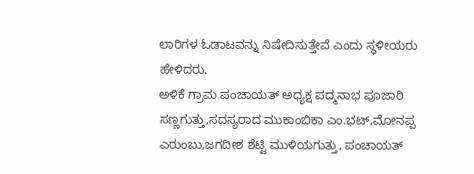ಲಾರಿಗಳ ಓಡಾಟವನ್ನು ನಿಷೇದಿಸುತ್ತೇವೆ ಎಂದು ಸ್ಥಳೀಯರು ಹೇಳಿದರು.
ಅಳಿಕೆ ಗ್ರಾಮ ಪಂಚಾಯತ್ ಅಧ್ಯಕ್ಷ ಪದ್ಮನಾಭ ಪೂಜಾರಿ ಸಣ್ಣಗುತ್ತು,ಸದಸ್ಯರಾದ ಮುಕಾಂಬಿಕಾ ಎಂ.ಭಟ್,ಮೋನಪ್ಪ ಎರುಂಬು,ಜಗದೀಶ ಶೆಟ್ಟಿ ಮುಳಿಯಗುತ್ತು, ಪಂಚಾಯತ್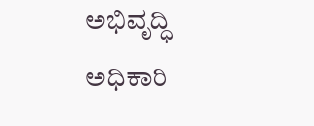ಅಭಿವೃದ್ಧಿ ಅಧಿಕಾರಿ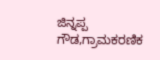ಜಿನ್ನಪ್ಪ ಗೌಡ,ಗ್ರಾಮಕರಣಿಕ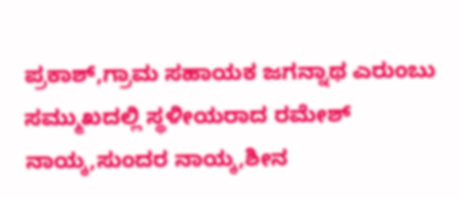ಪ್ರಕಾಶ್,ಗ್ರಾಮ ಸಹಾಯಕ ಜಗನ್ನಾಥ ಎರುಂಬು ಸಮ್ಮುಖದಲ್ಲಿ ಸ್ಥಳೀಯರಾದ ರಮೇಶ್ ನಾಯ್ಕ,ಸುಂದರ ನಾಯ್ಕ,ಶೀನ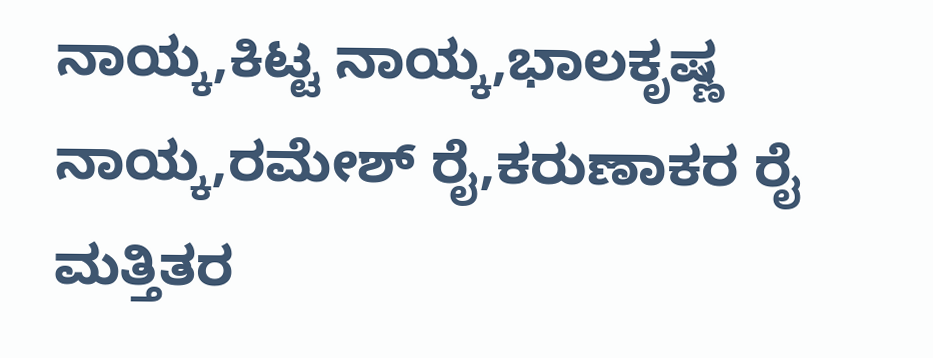ನಾಯ್ಕ,ಕಿಟ್ಟ ನಾಯ್ಕ,ಭಾಲಕೃಷ್ಣ ನಾಯ್ಕ,ರಮೇಶ್ ರೈ,ಕರುಣಾಕರ ರೈ ಮತ್ತಿತರ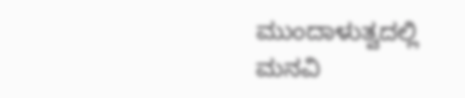ಮುಂದಾಳುತ್ವದಲ್ಲಿ ಮನವಿ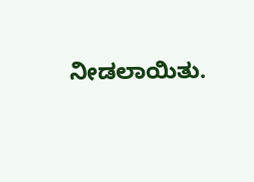ನೀಡಲಾಯಿತು.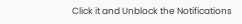Click it and Unblock the Notifications